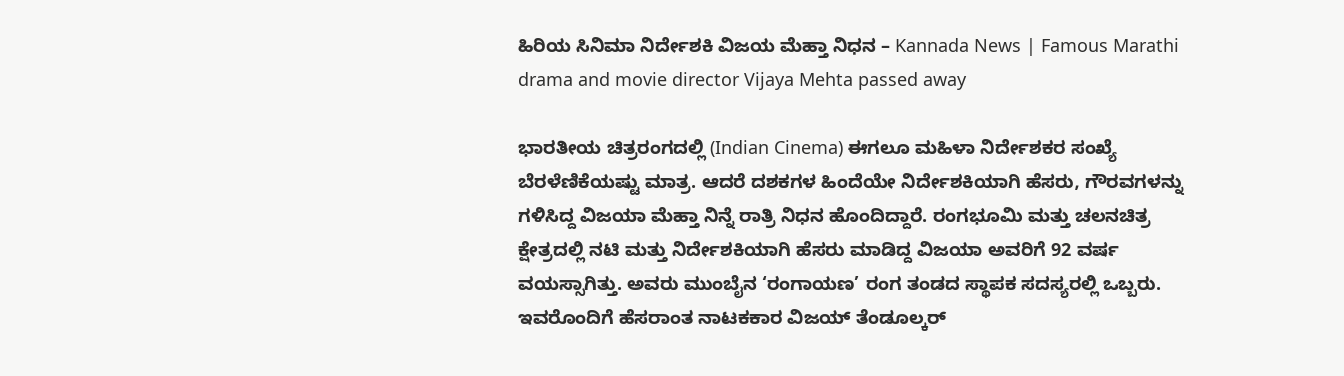ಹಿರಿಯ ಸಿನಿಮಾ ನಿರ್ದೇಶಕಿ ವಿಜಯ ಮೆಹ್ತಾ ನಿಧನ – Kannada News | Famous Marathi drama and movie director Vijaya Mehta passed away

ಭಾರತೀಯ ಚಿತ್ರರಂಗದಲ್ಲಿ (Indian Cinema) ಈಗಲೂ ಮಹಿಳಾ ನಿರ್ದೇಶಕರ ಸಂಖ್ಯೆ ಬೆರಳೆಣಿಕೆಯಷ್ಟು ಮಾತ್ರ. ಆದರೆ ದಶಕಗಳ ಹಿಂದೆಯೇ ನಿರ್ದೇಶಕಿಯಾಗಿ ಹೆಸರು, ಗೌರವಗಳನ್ನು ಗಳಿಸಿದ್ದ ವಿಜಯಾ ಮೆಹ್ತಾ ನಿನ್ನೆ ರಾತ್ರಿ ನಿಧನ ಹೊಂದಿದ್ದಾರೆ. ರಂಗಭೂಮಿ ಮತ್ತು ಚಲನಚಿತ್ರ ಕ್ಷೇತ್ರದಲ್ಲಿ ನಟಿ ಮತ್ತು ನಿರ್ದೇಶಕಿಯಾಗಿ ಹೆಸರು ಮಾಡಿದ್ದ ವಿಜಯಾ ಅವರಿಗೆ 92 ವರ್ಷ ವಯಸ್ಸಾಗಿತ್ತು. ಅವರು ಮುಂಬೈನ ‘ರಂಗಾಯಣ’ ರಂಗ ತಂಡದ ಸ್ಥಾಪಕ ಸದಸ್ಯರಲ್ಲಿ ಒಬ್ಬರು. ಇವರೊಂದಿಗೆ ಹೆಸರಾಂತ ನಾಟಕಕಾರ ವಿಜಯ್ ತೆಂಡೂಲ್ಕರ್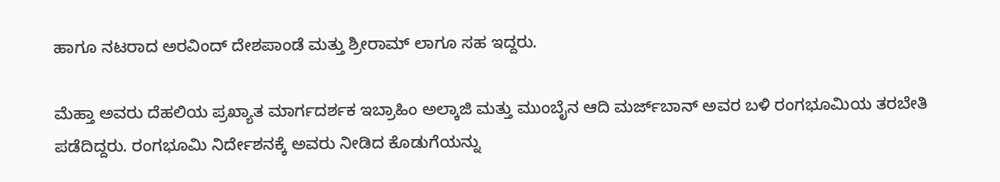ಹಾಗೂ ನಟರಾದ ಅರವಿಂದ್ ದೇಶಪಾಂಡೆ ಮತ್ತು ಶ್ರೀರಾಮ್ ಲಾಗೂ ಸಹ ಇದ್ದರು.

ಮೆಹ್ತಾ ಅವರು ದೆಹಲಿಯ ಪ್ರಖ್ಯಾತ ಮಾರ್ಗದರ್ಶಕ ಇಬ್ರಾಹಿಂ ಅಲ್ಕಾಜಿ ಮತ್ತು ಮುಂಬೈನ ಆದಿ ಮರ್ಜ್‌ಬಾನ್ ಅವರ ಬಳಿ ರಂಗಭೂಮಿಯ ತರಬೇತಿ ಪಡೆದಿದ್ದರು. ರಂಗಭೂಮಿ ನಿರ್ದೇಶನಕ್ಕೆ ಅವರು ನೀಡಿದ ಕೊಡುಗೆಯನ್ನು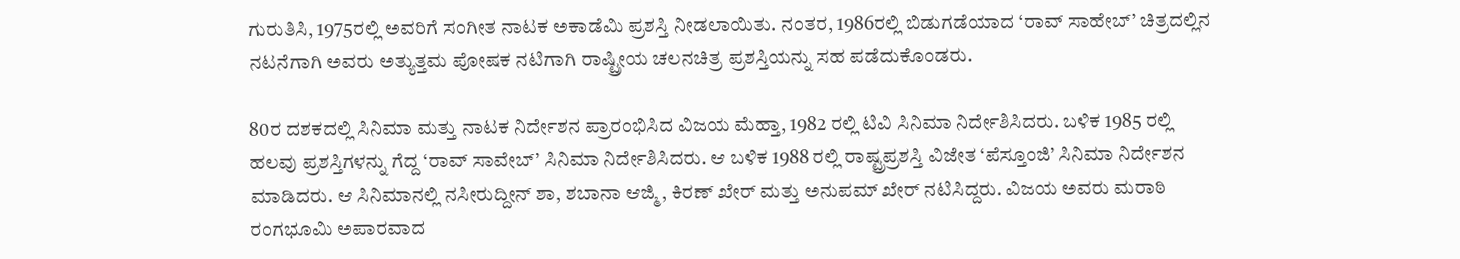ಗುರುತಿಸಿ, 1975ರಲ್ಲಿ ಅವರಿಗೆ ಸಂಗೀತ ನಾಟಕ ಅಕಾಡೆಮಿ ಪ್ರಶಸ್ತಿ ನೀಡಲಾಯಿತು. ನಂತರ, 1986ರಲ್ಲಿ ಬಿಡುಗಡೆಯಾದ ‘ರಾವ್ ಸಾಹೇಬ್’ ಚಿತ್ರದಲ್ಲಿನ ನಟನೆಗಾಗಿ ಅವರು ಅತ್ಯುತ್ತಮ ಪೋಷಕ ನಟಿಗಾಗಿ ರಾಷ್ಟ್ರೀಯ ಚಲನಚಿತ್ರ ಪ್ರಶಸ್ತಿಯನ್ನು ಸಹ ಪಡೆದುಕೊಂಡರು.

80ರ ದಶಕದಲ್ಲಿ ಸಿನಿಮಾ ಮತ್ತು ನಾಟಕ ನಿರ್ದೇಶನ ಪ್ರಾರಂಭಿಸಿದ ವಿಜಯ ಮೆಹ್ತಾ, 1982 ರಲ್ಲಿ ಟಿವಿ ಸಿನಿಮಾ ನಿರ್ದೇಶಿಸಿದರು. ಬಳಿಕ 1985 ರಲ್ಲಿ ಹಲವು ಪ್ರಶಸ್ತಿಗಳನ್ನು ಗೆದ್ದ ‘ರಾವ್ ಸಾವೇಬ್’ ಸಿನಿಮಾ ನಿರ್ದೇಶಿಸಿದರು. ಆ ಬಳಿಕ 1988 ರಲ್ಲಿ ರಾಷ್ಟ್ರಪ್ರಶಸ್ತಿ ವಿಜೇತ ‘ಪೆಸ್ತೂಂಜಿ’ ಸಿನಿಮಾ ನಿರ್ದೇಶನ ಮಾಡಿದರು. ಆ ಸಿನಿಮಾನಲ್ಲಿ ನಸೀರುದ್ದೀನ್ ಶಾ, ಶಬಾನಾ ಆಜ್ಮಿ, ಕಿರಣ್ ಖೇರ್ ಮತ್ತು ಅನುಪಮ್ ಖೇರ್ ನಟಿಸಿದ್ದರು. ವಿಜಯ ಅವರು ಮರಾಠಿ ರಂಗಭೂಮಿ ಅಪಾರವಾದ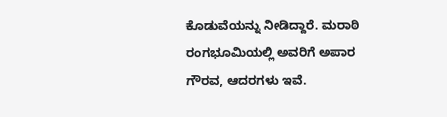ಕೊಡುವೆಯನ್ನು ನೀಡಿದ್ದಾರೆ. ಮರಾಠಿ ರಂಗಭೂಮಿಯಲ್ಲಿ ಅವರಿಗೆ ಅಪಾರ ಗೌರವ, ಆದರಗಳು ಇವೆ.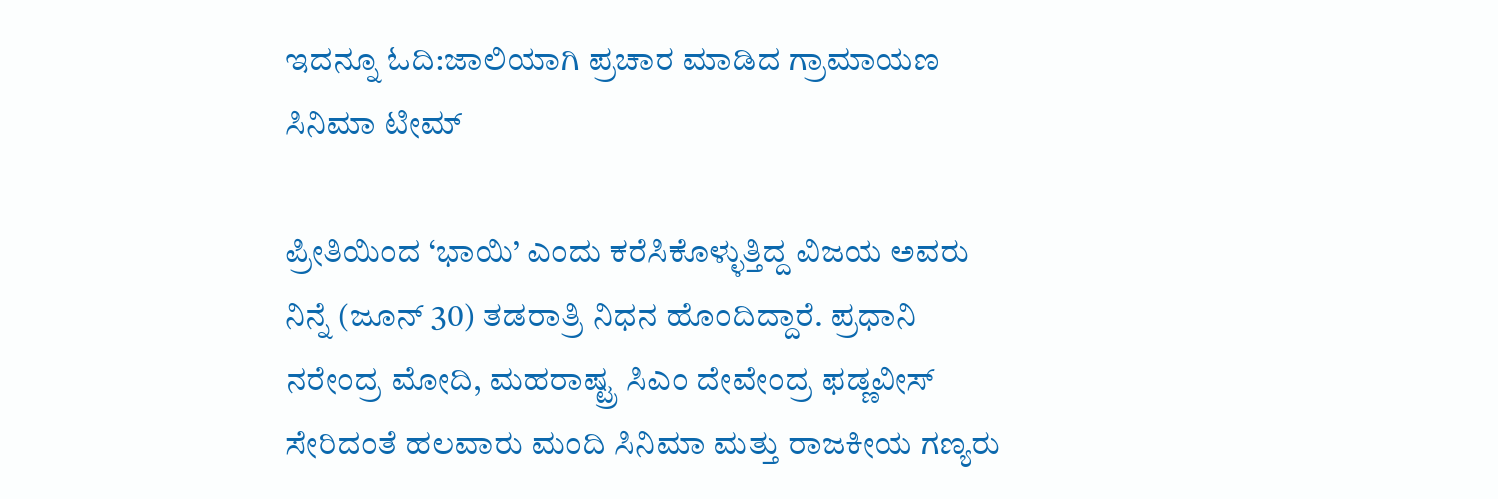ಇದನ್ನೂ ಓದಿ:ಜಾಲಿಯಾಗಿ ಪ್ರಚಾರ ಮಾಡಿದ ಗ್ರಾಮಾಯಣ ಸಿನಿಮಾ ಟೀಮ್

ಪ್ರೀತಿಯಿಂದ ‘ಭಾಯಿ’ ಎಂದು ಕರೆಸಿಕೊಳ್ಳುತ್ತಿದ್ದ ವಿಜಯ ಅವರು ನಿನ್ನೆ (ಜೂನ್ 30) ತಡರಾತ್ರಿ ನಿಧನ ಹೊಂದಿದ್ದಾರೆ. ಪ್ರಧಾನಿ ನರೇಂದ್ರ ಮೋದಿ, ಮಹರಾಷ್ಟ್ರ ಸಿಎಂ ದೇವೇಂದ್ರ ಫಡ್ಣವೀಸ್ ಸೇರಿದಂತೆ ಹಲವಾರು ಮಂದಿ ಸಿನಿಮಾ ಮತ್ತು ರಾಜಕೀಯ ಗಣ್ಯರು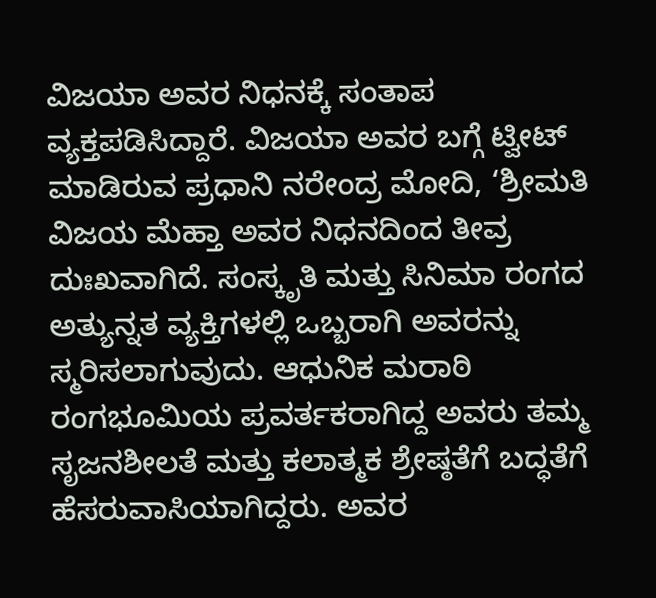ವಿಜಯಾ ಅವರ ನಿಧನಕ್ಕೆ ಸಂತಾಪ ವ್ಯಕ್ತಪಡಿಸಿದ್ದಾರೆ. ವಿಜಯಾ ಅವರ ಬಗ್ಗೆ ಟ್ವೀಟ್ ಮಾಡಿರುವ ಪ್ರಧಾನಿ ನರೇಂದ್ರ ಮೋದಿ, ‘ಶ್ರೀಮತಿ ವಿಜಯ ಮೆಹ್ತಾ ಅವರ ನಿಧನದಿಂದ ತೀವ್ರ ದುಃಖವಾಗಿದೆ. ಸಂಸ್ಕೃತಿ ಮತ್ತು ಸಿನಿಮಾ ರಂಗದ ಅತ್ಯುನ್ನತ ವ್ಯಕ್ತಿಗಳಲ್ಲಿ ಒಬ್ಬರಾಗಿ ಅವರನ್ನು ಸ್ಮರಿಸಲಾಗುವುದು. ಆಧುನಿಕ ಮರಾಠಿ ರಂಗಭೂಮಿಯ ಪ್ರವರ್ತಕರಾಗಿದ್ದ ಅವರು ತಮ್ಮ ಸೃಜನಶೀಲತೆ ಮತ್ತು ಕಲಾತ್ಮಕ ಶ್ರೇಷ್ಠತೆಗೆ ಬದ್ಧತೆಗೆ ಹೆಸರುವಾಸಿಯಾಗಿದ್ದರು. ಅವರ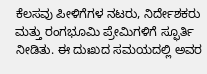ಕೆಲಸವು ಪೀಳಿಗೆಗಳ ನಟರು, ನಿರ್ದೇಶಕರು ಮತ್ತು ರಂಗಭೂಮಿ ಪ್ರೇಮಿಗಳಿಗೆ ಸ್ಫೂರ್ತಿ ನೀಡಿತು. ಈ ದುಃಖದ ಸಮಯದಲ್ಲಿ ಅವರ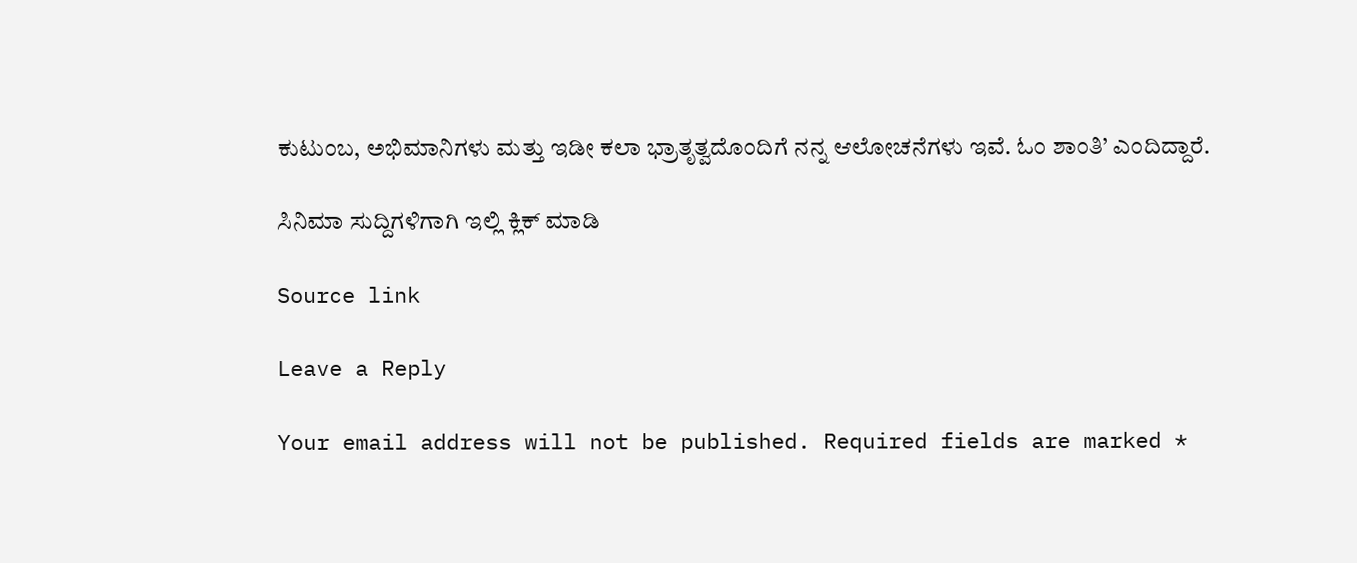ಕುಟುಂಬ, ಅಭಿಮಾನಿಗಳು ಮತ್ತು ಇಡೀ ಕಲಾ ಭ್ರಾತೃತ್ವದೊಂದಿಗೆ ನನ್ನ ಆಲೋಚನೆಗಳು ಇವೆ. ಓಂ ಶಾಂತಿ’ ಎಂದಿದ್ದಾರೆ.

ಸಿನಿಮಾ ಸುದ್ದಿಗಳಿಗಾಗಿ ಇಲ್ಲಿ ಕ್ಲಿಕ್ ಮಾಡಿ

Source link

Leave a Reply

Your email address will not be published. Required fields are marked *